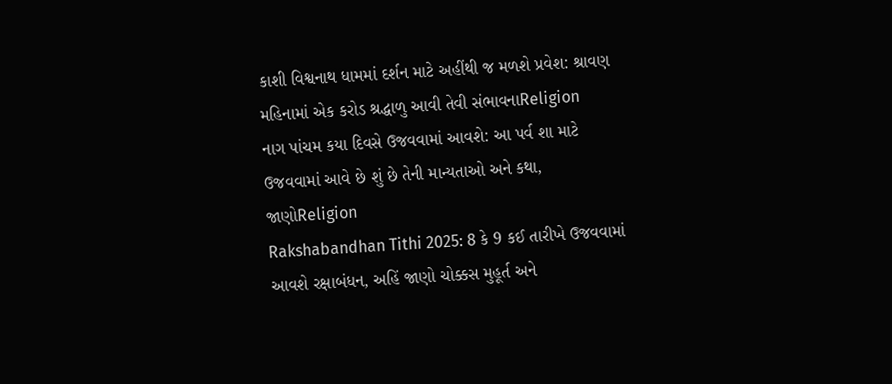કાશી વિશ્વનાથ ધામમાં દર્શન માટે અહીંથી જ મળશે પ્રવેશ: શ્રાવણ મહિનામાં એક કરોડ શ્રદ્ધાળુ આવી તેવી સંભાવનાReligion
નાગ પાંચમ કયા દિવસે ઉજવવામાં આવશે: આ પર્વ શા માટે ઉજવવામાં આવે છે શું છે તેની માન્યતાઓ અને કથા, જાણોReligion
Rakshabandhan Tithi 2025: 8 કે 9 કઈ તારીખે ઉજવવામાં આવશે રક્ષાબંધન, અહિં જાણો ચોક્કસ મુહૂર્ત અને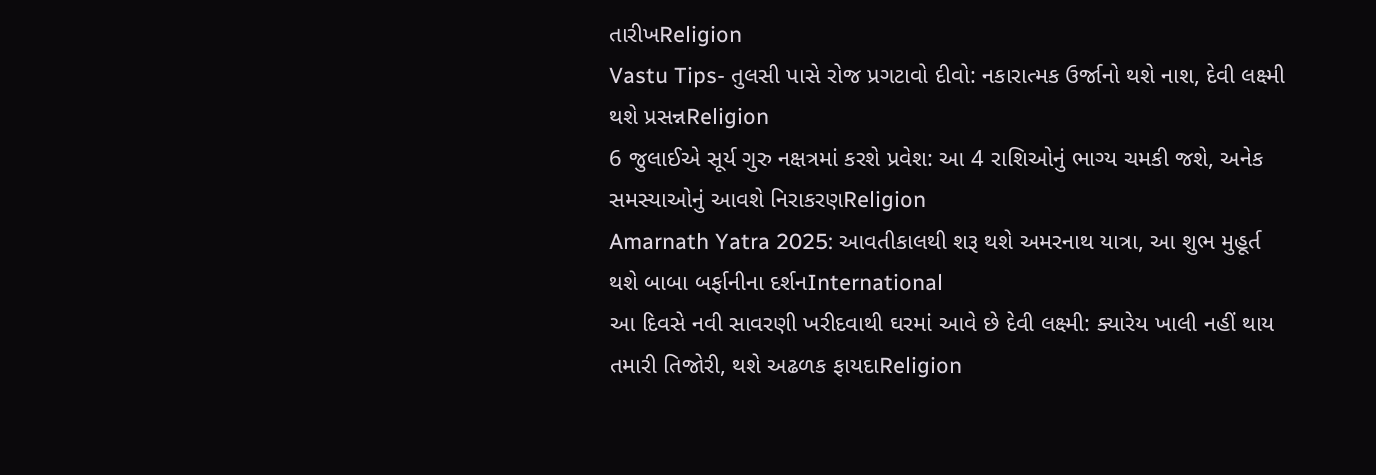તારીખReligion
Vastu Tips- તુલસી પાસે રોજ પ્રગટાવો દીવો: નકારાત્મક ઉર્જાનો થશે નાશ, દેવી લક્ષ્મી થશે પ્રસન્નReligion
6 જુલાઈએ સૂર્ય ગુરુ નક્ષત્રમાં કરશે પ્રવેશ: આ 4 રાશિઓનું ભાગ્ય ચમકી જશે, અનેક સમસ્યાઓનું આવશે નિરાકરણReligion
Amarnath Yatra 2025: આવતીકાલથી શરૂ થશે અમરનાથ યાત્રા, આ શુભ મુહૂર્ત થશે બાબા બર્ફાનીના દર્શનInternational
આ દિવસે નવી સાવરણી ખરીદવાથી ઘરમાં આવે છે દેવી લક્ષ્મી: ક્યારેય ખાલી નહીં થાય તમારી તિજોરી, થશે અઢળક ફાયદાReligion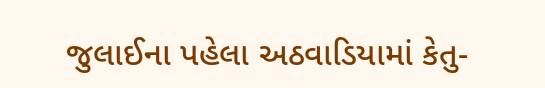જુલાઈના પહેલા અઠવાડિયામાં કેતુ-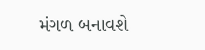મંગળ બનાવશે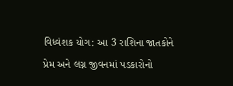વિધ્વંશક યોગ: આ 3 રાશિના જાતકોને પ્રેમ અને લગ્ન જીવનમાં પડકારોનો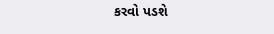કરવો પડશે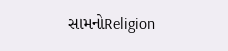સામનોReligion